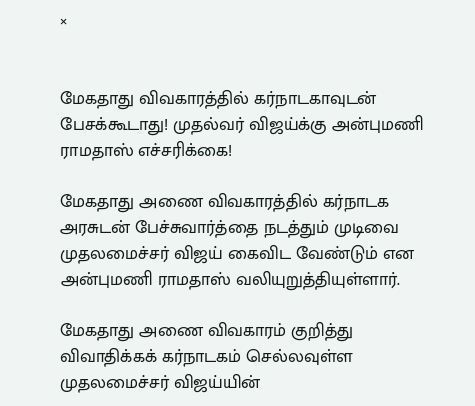×


மேகதாது விவகாரத்தில் கர்நாடகாவுடன் பேசக்கூடாது! முதல்வர் விஜய்க்கு அன்புமணி ராமதாஸ் எச்சரிக்கை!

மேகதாது அணை விவகாரத்தில் கர்நாடக அரசுடன் பேச்சுவார்த்தை நடத்தும் முடிவை முதலமைச்சர் விஜய் கைவிட வேண்டும் என அன்புமணி ராமதாஸ் வலியுறுத்தியுள்ளார்.

மேகதாது அணை விவகாரம் குறித்து விவாதிக்கக் கர்நாடகம் செல்லவுள்ள முதலமைச்சர் விஜய்யின்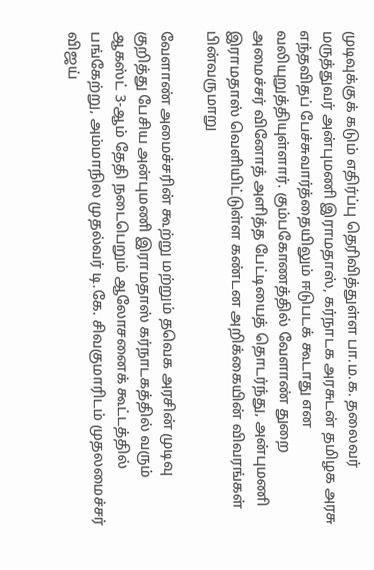முடிவுக்குக் கடும் எதிர்ப்பு தெரிவித்துள்ள பா.ம.க. தலைவர் மருத்துவர் அன்புமணி இராமதாஸ், கர்நாடக அரசுடன் தமிழக அரசு எந்தவிதப் பேச்சுவார்த்தையிலும் ஈடுபடக் கூடாது என வலியுறுத்தியுள்ளார். கும்பகோணத்தில் வேளாண் துறை அமைச்சர் வினோத் அளித்த பேட்டியைத் தொடர்ந்து, அன்புமணி இராமதாஸ் வெளியிட்டுள்ள கண்டன அறிக்கையின் விவரங்கள் பின்வருமாறு

வேளாண் அமைச்சரின் கூற்று மற்றும் தவெக அரசின் முடிவு குறித்து பேசிய அன்புமணி இராமதாஸ் கர்நாடகத்தில் வரும் ஆகஸ்ட் 3-ஆம் தேதி நடைபெறும் ஆலோசனைக் கூட்டத்தில் பங்கேற்று, அம்மாநில முதல்வர் டி.கே. சிவகுமாரிடம் முதலமைச்சர் விஜய்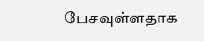பேசவுள்ளதாக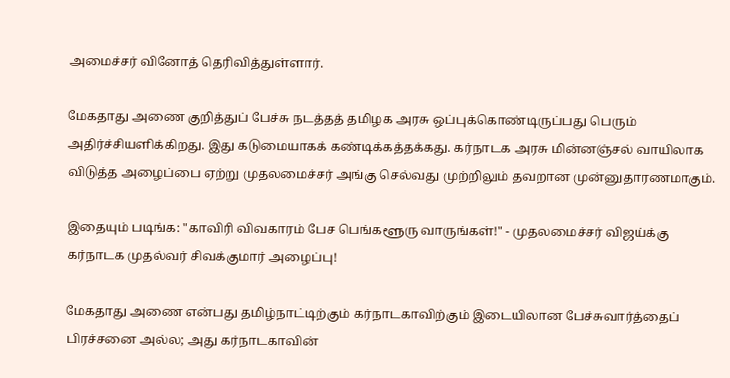அமைச்சர் வினோத் தெரிவித்துள்ளார்.

மேகதாது அணை குறித்துப் பேச்சு நடத்தத் தமிழக அரசு ஒப்புக்கொண்டிருப்பது பெரும் அதிர்ச்சியளிக்கிறது. இது கடுமையாகக் கண்டிக்கத்தக்கது. கர்நாடக அரசு மின்னஞ்சல் வாயிலாக விடுத்த அழைப்பை ஏற்று முதலமைச்சர் அங்கு செல்வது முற்றிலும் தவறான முன்னுதாரணமாகும்.

இதையும் படிங்க: "காவிரி விவகாரம் பேச பெங்களூரு வாருங்கள்!" - முதலமைச்சர் விஜய்க்கு கர்நாடக முதல்வர் சிவக்குமார் அழைப்பு!

மேகதாது அணை என்பது தமிழ்நாட்டிற்கும் கர்நாடகாவிற்கும் இடையிலான பேச்சுவார்த்தைப் பிரச்சனை அல்ல; அது கர்நாடகாவின்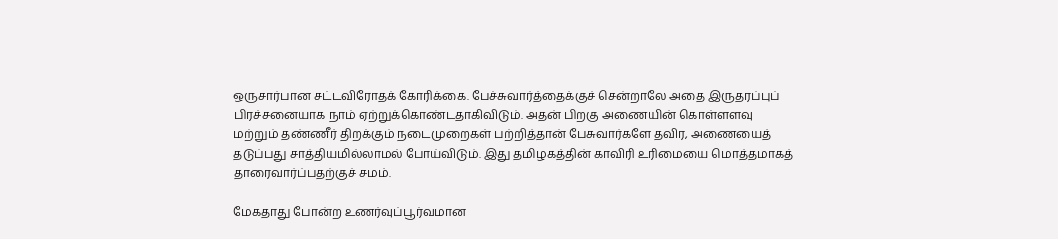ஒருசார்பான சட்டவிரோதக் கோரிக்கை. பேச்சுவார்த்தைக்குச் சென்றாலே அதை இருதரப்புப் பிரச்சனையாக நாம் ஏற்றுக்கொண்டதாகிவிடும். அதன் பிறகு அணையின் கொள்ளளவு மற்றும் தண்ணீர் திறக்கும் நடைமுறைகள் பற்றித்தான் பேசுவார்களே தவிர, அணையைத் தடுப்பது சாத்தியமில்லாமல் போய்விடும். இது தமிழகத்தின் காவிரி உரிமையை மொத்தமாகத் தாரைவார்ப்பதற்குச் சமம்.

மேகதாது போன்ற உணர்வுப்பூர்வமான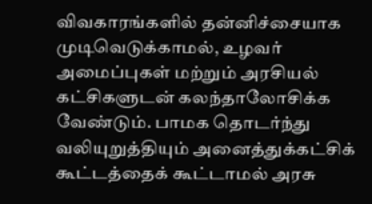விவகாரங்களில் தன்னிச்சையாக முடிவெடுக்காமல், உழவர் அமைப்புகள் மற்றும் அரசியல் கட்சிகளுடன் கலந்தாலோசிக்க வேண்டும். பாமக தொடர்ந்து வலியுறுத்தியும் அனைத்துக்கட்சிக் கூட்டத்தைக் கூட்டாமல் அரசு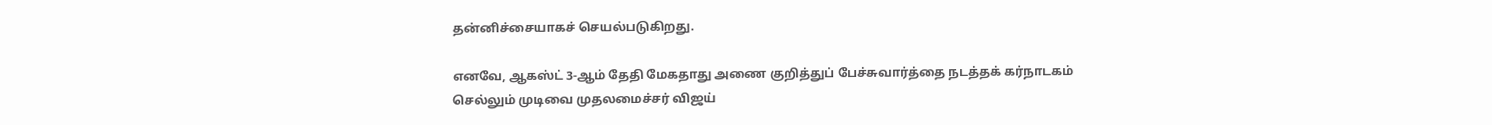தன்னிச்சையாகச் செயல்படுகிறது.

எனவே, ஆகஸ்ட் 3-ஆம் தேதி மேகதாது அணை குறித்துப் பேச்சுவார்த்தை நடத்தக் கர்நாடகம் செல்லும் முடிவை முதலமைச்சர் விஜய்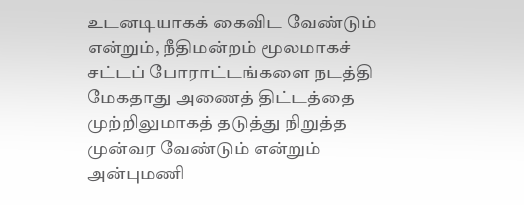உடனடியாகக் கைவிட வேண்டும் என்றும், நீதிமன்றம் மூலமாகச் சட்டப் போராட்டங்களை நடத்தி மேகதாது அணைத் திட்டத்தை முற்றிலுமாகத் தடுத்து நிறுத்த முன்வர வேண்டும் என்றும் அன்புமணி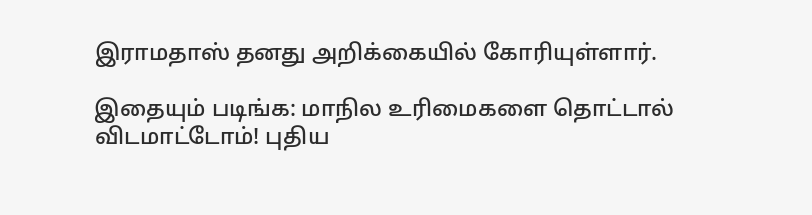இராமதாஸ் தனது அறிக்கையில் கோரியுள்ளார்.

இதையும் படிங்க: மாநில உரிமைகளை தொட்டால் விடமாட்டோம்! புதிய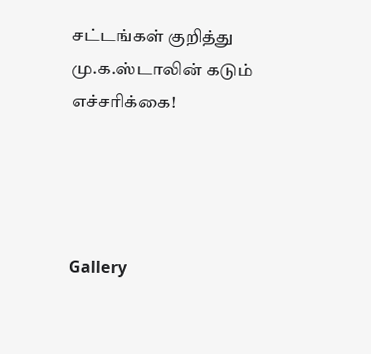சட்டங்கள் குறித்து மு.க.ஸ்டாலின் கடும் எச்சரிக்கை!




Gallery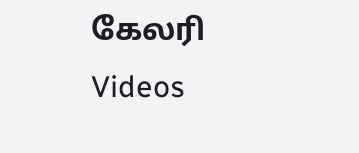கேலரி Videos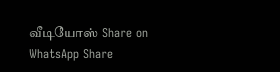வீடியோஸ் Share on WhatsApp Share